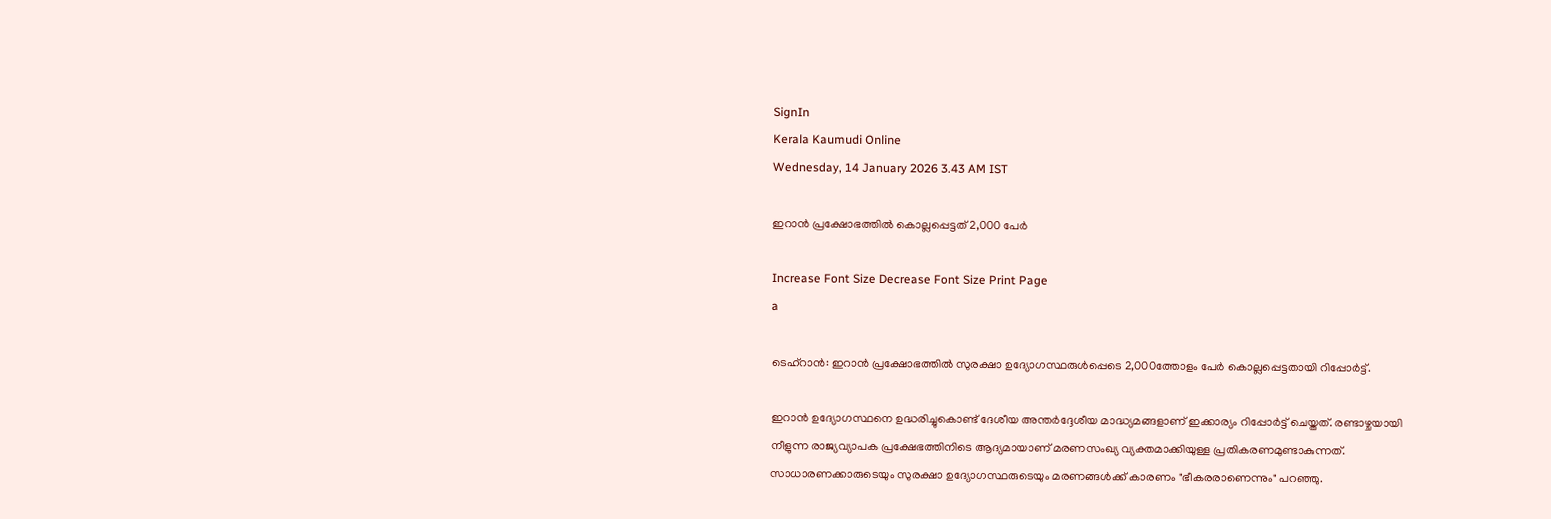SignIn
Kerala Kaumudi Online
Wednesday, 14 January 2026 3.43 AM IST

ഇറാൻ പ്രക്ഷോഭത്തിൽ കൊല്ലപ്പെട്ടത് 2,000 പേർ

Increase Font Size Decrease Font Size Print Page
a

ടെഹ്റാൻ: ഇറാൻ പ്രക്ഷോഭത്തിൽ സുരക്ഷാ ഉദ്യോഗസ്ഥരുൾപ്പെടെ 2,000ത്തോളം പേർ കൊല്ലപ്പെട്ടതായി റിപ്പോർട്ട്.

ഇറാൻ ഉദ്യോഗസ്ഥനെ ഉദ്ധരിച്ചുകൊണ്ട് ദേശീയ അന്തർദ്ദേശീയ മാദ്ധ്യമങ്ങളാണ് ഇക്കാര്യം റിപ്പോർട്ട് ചെയ്തത്. രണ്ടാഴ്ചയായി നീളുന്ന രാജ്യവ്യാപക പ്രക്ഷേഭത്തിനിടെ ആദ്യമായാണ് മരണസംഖ്യ വ്യക്തമാക്കിയുള്ള പ്രതികരണമുണ്ടാകുന്നത്. സാധാരണക്കാരുടെയും സുരക്ഷാ ഉദ്യോഗസ്ഥരുടെയും മരണങ്ങൾക്ക് കാരണം "ഭീകരരാണെന്നും" പറഞ്ഞു.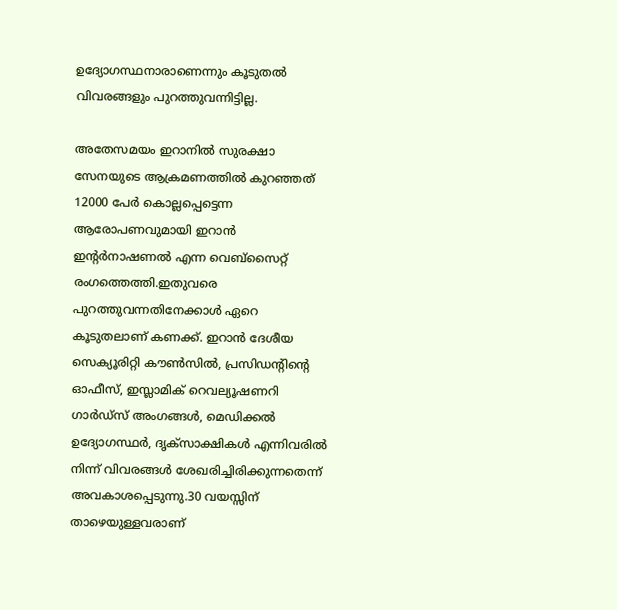ഉദ്യോഗസ്ഥനാരാണെന്നും കൂടുതൽ വിവരങ്ങളും പുറത്തുവന്നിട്ടില്ല.

അതേസമയം ഇറാനിൽ സുരക്ഷാ സേനയുടെ ആക്രമണത്തിൽ കുറഞ്ഞത് 12000 പേർ കൊല്ലപ്പെട്ടെന്ന ആരോപണവുമായി ഇറാൻ ഇന്റർനാഷണൽ എന്ന വെബ്സൈറ്റ് രംഗത്തെത്തി.ഇതുവരെ പുറത്തുവന്നതിനേക്കാൾ ഏറെ കൂടുതലാണ് കണക്ക്. ഇറാൻ ദേശീയ സെക്യൂരിറ്റി കൗൺസിൽ, പ്രസിഡന്റിന്റെ ഓഫീസ്, ഇസ്ലാമിക് റെവല്യൂഷണറി ഗാർഡ്സ് അംഗങ്ങൾ, മെഡിക്കൽ ഉദ്യോഗസ്ഥർ, ദൃക്‌സാക്ഷികൾ എന്നിവരിൽ നിന്ന് വിവരങ്ങൾ ശേഖരിച്ചിരിക്കുന്നതെന്ന് അവകാശപ്പെടുന്നു.30 വയസ്സിന് താഴെയുള്ളവരാണ്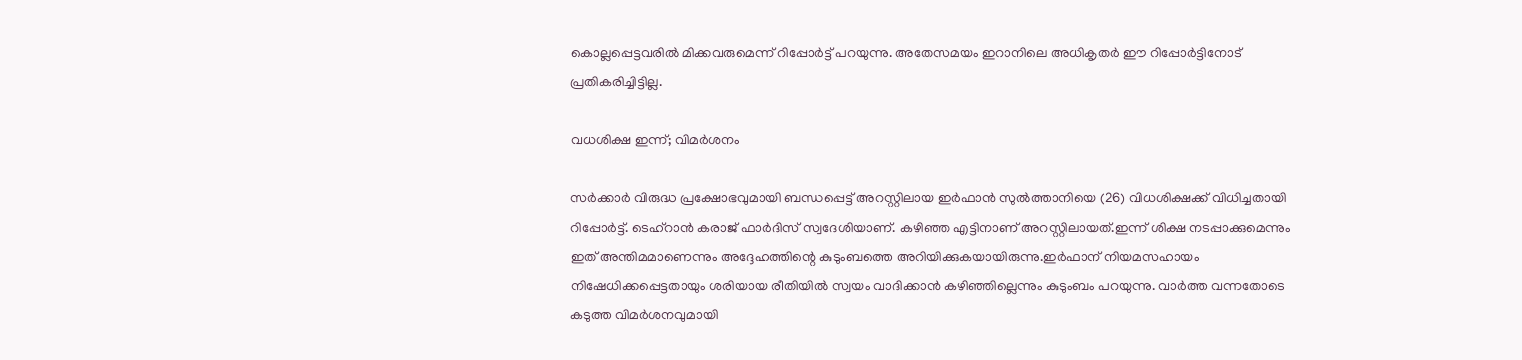കൊല്ലപ്പെട്ടവരിൽ മിക്കവരുമെന്ന് റിപ്പോർട്ട് പറയുന്നു. അതേസമയം ഇറാനിലെ അധികൃതർ ഈ റിപ്പോർട്ടിനോട് പ്രതികരിച്ചിട്ടില്ല.

വധശിക്ഷ ഇന്ന്; വിമർശനം

സർക്കാർ വിരുദ്ധ പ്രക്ഷോഭവുമായി ബന്ധപ്പെട്ട് അറസ്റ്റിലായ ഇർഫാൻ സുൽത്താനിയെ (26) വിധശിക്ഷക്ക് വിധിച്ചതായി റിപ്പോർട്ട്. ടെഹ്‌റാൻ കരാജ് ഫാർദിസ് സ്വദേശിയാണ്. കഴിഞ്ഞ എട്ടിനാണ് അറസ്റ്റിലായത്.ഇന്ന് ശിക്ഷ നടപ്പാക്കുമെന്നും ഇത് അന്തിമമാണെന്നും അദ്ദേഹത്തിന്റെ കുടുംബത്തെ അറിയിക്കുകയായിരുന്നു.ഇർഫാന് നിയമസഹായം നിഷേധിക്കപ്പെട്ടതായും ശരിയായ രീതിയിൽ സ്വയം വാദിക്കാൻ കഴിഞ്ഞില്ലെന്നും കുടുംബം പറയുന്നു. വാർത്ത വന്നതോടെ കടുത്ത വിമർശനവുമായി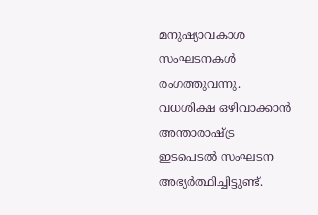മനുഷ്യാവകാശ സംഘടനകൾ രംഗത്തുവന്നു. വധശിക്ഷ ഒഴിവാക്കാൻ അന്താരാഷ്ട്ര ഇടപെടൽ സംഘടന അഭ്യർത്ഥിച്ചിട്ടുണ്ട്.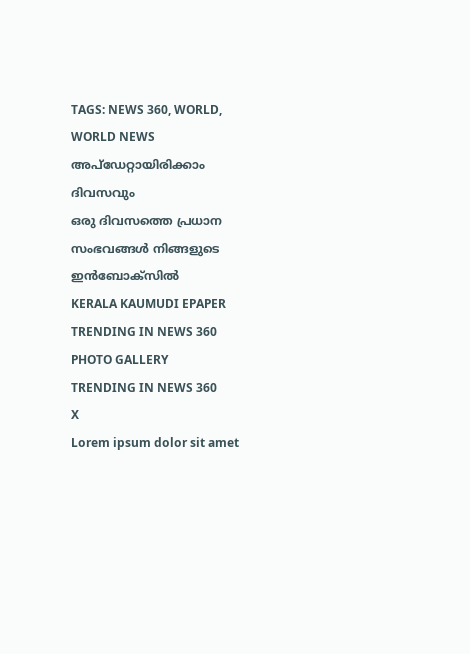TAGS: NEWS 360, WORLD, WORLD NEWS
അപ്ഡേറ്റായിരിക്കാം ദിവസവും
ഒരു ദിവസത്തെ പ്രധാന സംഭവങ്ങൾ നിങ്ങളുടെ ഇൻബോക്സിൽ
KERALA KAUMUDI EPAPER
TRENDING IN NEWS 360
PHOTO GALLERY
TRENDING IN NEWS 360
X
Lorem ipsum dolor sit amet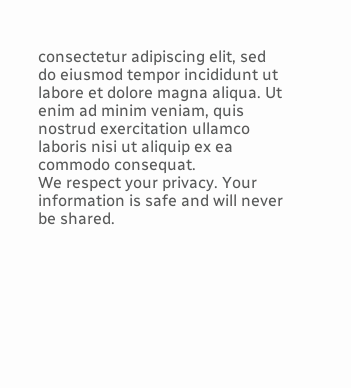consectetur adipiscing elit, sed do eiusmod tempor incididunt ut labore et dolore magna aliqua. Ut enim ad minim veniam, quis nostrud exercitation ullamco laboris nisi ut aliquip ex ea commodo consequat.
We respect your privacy. Your information is safe and will never be shared.